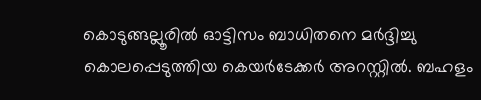കൊടുങ്ങല്ലൂരിൽ ഓട്ടിസം ബാധിതനെ മർദ്ദിച്ചു കൊലപ്പെടുത്തിയ കെയർടേക്കർ അറസ്റ്റിൽ. ബഹളം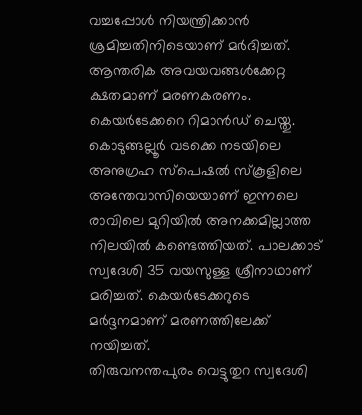വച്ചപ്പോൾ നിയന്ത്രിക്കാൻ ശ്രമിച്ചതിനിടെയാണ് മർദിച്ചത്. ആന്തരിക അവയവങ്ങൾക്കേറ്റ ക്ഷതമാണ് മരണകരണം. കെയർടേക്കറെ റിമാൻഡ് ചെയ്തു.
കൊടുങ്ങല്ലൂർ വടക്കെ നടയിലെ അനുഗ്രഹ സ്പെഷൽ സ്കൂളിലെ അന്തേവാസിയെയാണ് ഇന്നലെ രാവിലെ മുറിയിൽ അനക്കമില്ലാത്ത നിലയിൽ കണ്ടെത്തിയത്. പാലക്കാട് സ്വദേശി 35 വയസുള്ള ശ്രീനാഥാണ് മരിച്ചത്. കെയർടേക്കറുടെ മർദ്ദനമാണ് മരണത്തിലേക്ക് നയിച്ചത്.
തിരുവനന്തപുരം വെട്ടുതുറ സ്വദേശി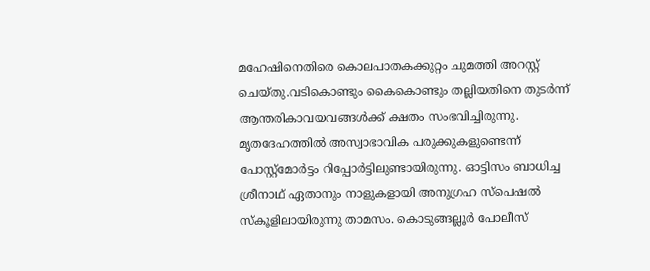മഹേഷിനെതിരെ കൊലപാതകക്കുറ്റം ചുമത്തി അറസ്റ്റ് ചെയ്തു.വടികൊണ്ടും കൈകൊണ്ടും തല്ലിയതിനെ തുടർന്ന് ആന്തരികാവയവങ്ങൾക്ക് ക്ഷതം സംഭവിച്ചിരുന്നു. മൃതദേഹത്തിൽ അസ്വാഭാവിക പരുക്കുകളുണ്ടെന്ന് പോസ്റ്റ്മോർട്ടം റിപ്പോർട്ടിലുണ്ടായിരുന്നു. ഓട്ടിസം ബാധിച്ച ശ്രീനാഥ് ഏതാനും നാളുകളായി അനുഗ്രഹ സ്പെഷൽ സ്കൂളിലായിരുന്നു താമസം. കൊടുങ്ങല്ലൂർ പോലീസ്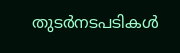തുടർനടപടികൾ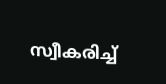സ്വീകരിച്ച്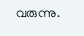വരുന്നു.